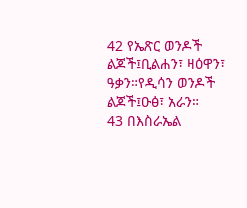42 የኤጽር ወንዶች ልጆች፤ቢልሐን፣ ዛዕዋን፣ ዓቃን።የዲሳን ወንዶች ልጆች፤ዑፅ፣ አራን።
43 በእስራኤል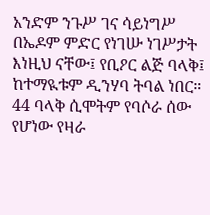አንድም ንጉሥ ገና ሳይነግሥ በኤዶም ምድር የነገሡ ነገሥታት እነዚህ ናቸው፤ የቢዖር ልጅ ባላቅ፤ ከተማዪቱም ዲንሃባ ትባል ነበር።
44 ባላቅ ሲሞትም የባሶራ ሰው የሆነው የዛራ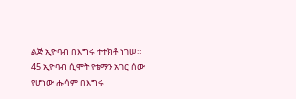ልጅ ኢዮባብ በእግሩ ተተክቶ ነገሠ።
45 ኢዮባብ ሲሞት የቴማን አገር ሰው የሆነው ሑሳም በእግሩ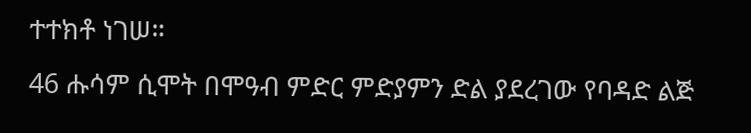ተተክቶ ነገሠ።
46 ሑሳም ሲሞት በሞዓብ ምድር ምድያምን ድል ያደረገው የባዳድ ልጅ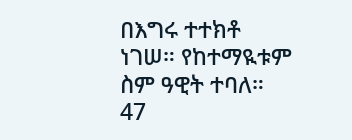በእግሩ ተተክቶ ነገሠ። የከተማዪቱም ስም ዓዊት ተባለ።
47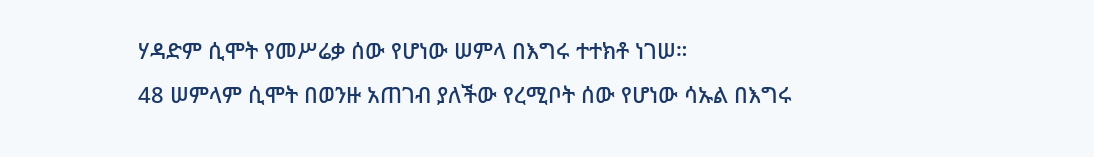ሃዳድም ሲሞት የመሥሬቃ ሰው የሆነው ሠምላ በእግሩ ተተክቶ ነገሠ።
48 ሠምላም ሲሞት በወንዙ አጠገብ ያለችው የረሚቦት ሰው የሆነው ሳኡል በእግሩ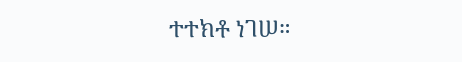ተተክቶ ነገሠ።